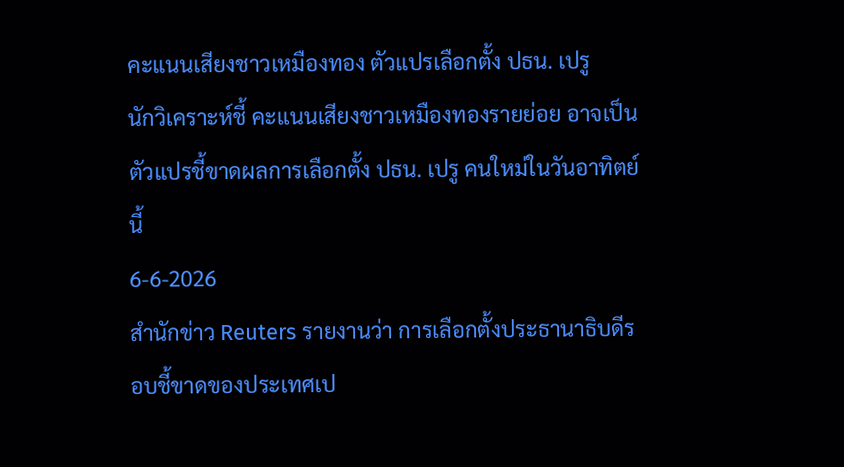คะแนนเสียงชาวเหมืองทอง ตัวแปรเลือกตั้ง ปธน. เปรู
นักวิเคราะห์ชี้ คะแนนเสียงชาวเหมืองทองรายย่อย อาจเป็นตัวแปรชี้ขาดผลการเลือกตั้ง ปธน. เปรู คนใหม่ในวันอาทิตย์นี้
6-6-2026
สำนักข่าว Reuters รายงานว่า การเลือกตั้งประธานาธิบดีรอบชี้ขาดของประเทศเป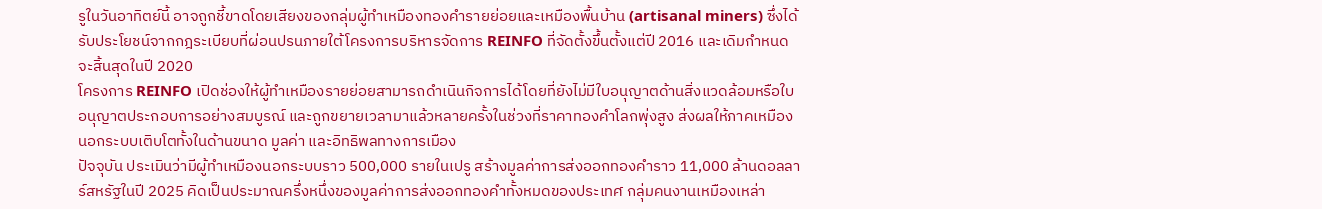รูในวันอาทิตย์นี้ อาจถูกชี้ขาดโดยเสียงของกลุ่มผู้ทำเหมืองทองคำรายย่อยและเหมืองพื้นบ้าน (artisanal miners) ซึ่งได้รับประโยชน์จากกฎระเบียบที่ผ่อนปรนภายใต้โครงการบริหารจัดการ REINFO ที่จัดตั้งขึ้นตั้งแต่ปี 2016 และเดิมกำหนดจะสิ้นสุดในปี 2020
โครงการ REINFO เปิดช่องให้ผู้ทำเหมืองรายย่อยสามารถดำเนินกิจการได้โดยที่ยังไม่มีใบอนุญาตด้านสิ่งแวดล้อมหรือใบอนุญาตประกอบการอย่างสมบูรณ์ และถูกขยายเวลามาแล้วหลายครั้งในช่วงที่ราคาทองคำโลกพุ่งสูง ส่งผลให้ภาคเหมืองนอกระบบเติบโตทั้งในด้านขนาด มูลค่า และอิทธิพลทางการเมือง
ปัจจุบัน ประเมินว่ามีผู้ทำเหมืองนอกระบบราว 500,000 รายในเปรู สร้างมูลค่าการส่งออกทองคำราว 11,000 ล้านดอลลาร์สหรัฐในปี 2025 คิดเป็นประมาณครึ่งหนึ่งของมูลค่าการส่งออกทองคำทั้งหมดของประเทศ กลุ่มคนงานเหมืองเหล่า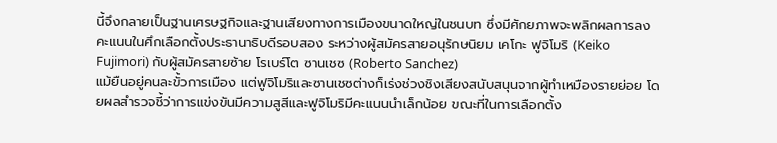นี้จึงกลายเป็นฐานเศรษฐกิจและฐานเสียงทางการเมืองขนาดใหญ่ในชนบท ซึ่งมีศักยภาพจะพลิกผลการลงคะแนนในศึกเลือกตั้งประธานาธิบดีรอบสอง ระหว่างผู้สมัครสายอนุรักษนิยม เคโกะ ฟูจิโมริ (Keiko Fujimori) กับผู้สมัครสายซ้าย โรเบร์โต ซานเชซ (Roberto Sanchez)
แม้ยืนอยู่คนละขั้วการเมือง แต่ฟูจิโมริและซานเชซต่างก็เร่งช่วงชิงเสียงสนับสนุนจากผู้ทำเหมืองรายย่อย โดยผลสำรวจชี้ว่าการแข่งขันมีความสูสีและฟูจิโมริมีคะแนนนำเล็กน้อย ขณะที่ในการเลือกตั้ง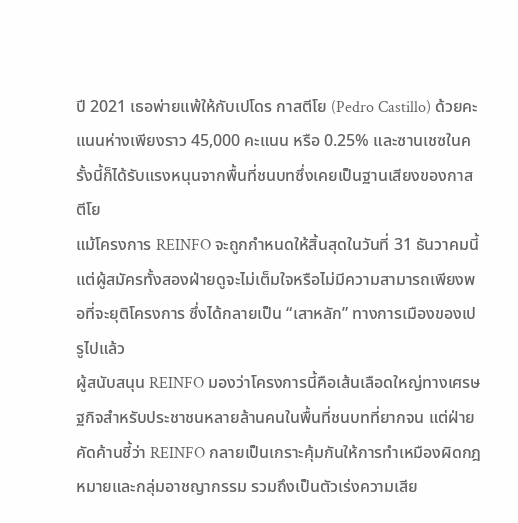ปี 2021 เธอพ่ายแพ้ให้กับเปโดร กาสตีโย (Pedro Castillo) ด้วยคะแนนห่างเพียงราว 45,000 คะแนน หรือ 0.25% และซานเชซในครั้งนี้ก็ได้รับแรงหนุนจากพื้นที่ชนบทซึ่งเคยเป็นฐานเสียงของกาสตีโย
แม้โครงการ REINFO จะถูกกำหนดให้สิ้นสุดในวันที่ 31 ธันวาคมนี้ แต่ผู้สมัครทั้งสองฝ่ายดูจะไม่เต็มใจหรือไม่มีความสามารถเพียงพอที่จะยุติโครงการ ซึ่งได้กลายเป็น “เสาหลัก” ทางการเมืองของเปรูไปแล้ว
ผู้สนับสนุน REINFO มองว่าโครงการนี้คือเส้นเลือดใหญ่ทางเศรษฐกิจสำหรับประชาชนหลายล้านคนในพื้นที่ชนบทที่ยากจน แต่ฝ่ายคัดค้านชี้ว่า REINFO กลายเป็นเกราะคุ้มกันให้การทำเหมืองผิดกฎหมายและกลุ่มอาชญากรรม รวมถึงเป็นตัวเร่งความเสีย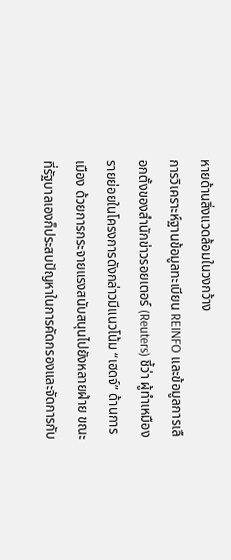หายด้านสิ่งแวดล้อมในวงกว้าง
การวิเคราะห์ฐานข้อมูลทะเบียน REINFO และข้อมูลการเลือกตั้งของสำนักข่าวรอยเตอร์ (Reuters) ชี้ว่า ผู้ทำเหมืองรายย่อยในโครงการดังกล่าวมีแนวโน้ม “เฮดจ์” ด้านการเมือง ด้วยการกระจายแรงสนับสนุนไปยังหลายฝ่าย ขณะที่รัฐบาลเองก็ประสบปัญหาในการคัดกรองและจัดการกับ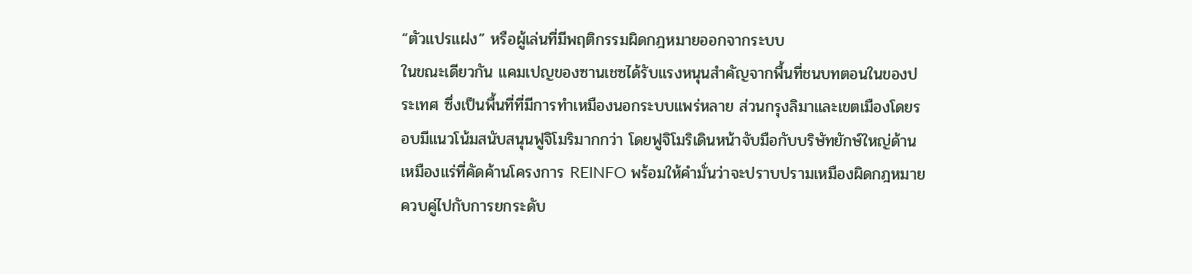“ตัวแปรแฝง” หรือผู้เล่นที่มีพฤติกรรมผิดกฎหมายออกจากระบบ
ในขณะเดียวกัน แคมเปญของซานเชซได้รับแรงหนุนสำคัญจากพื้นที่ชนบทตอนในของประเทศ ซึ่งเป็นพื้นที่ที่มีการทำเหมืองนอกระบบแพร่หลาย ส่วนกรุงลิมาและเขตเมืองโดยรอบมีแนวโน้มสนับสนุนฟูจิโมริมากกว่า โดยฟูจิโมริเดินหน้าจับมือกับบริษัทยักษ์ใหญ่ด้านเหมืองแร่ที่คัดค้านโครงการ REINFO พร้อมให้คำมั่นว่าจะปราบปรามเหมืองผิดกฎหมาย ควบคู่ไปกับการยกระดับ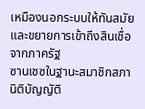เหมืองนอกระบบให้ทันสมัยและขยายการเข้าถึงสินเชื่อจากภาครัฐ
ซานเชซในฐานะสมาชิกสภานิติบัญญัติ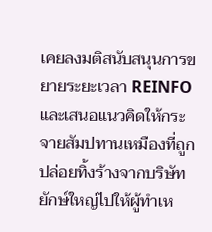เคยลงมติสนับสนุนการขยายระยะเวลา REINFO และเสนอแนวคิดให้กระจายสัมปทานเหมืองที่ถูกปล่อยทิ้งร้างจากบริษัทยักษ์ใหญ่ไปให้ผู้ทำเห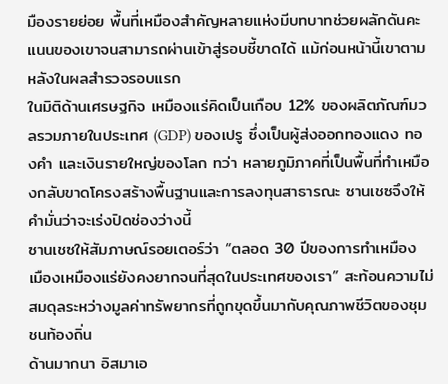มืองรายย่อย พื้นที่เหมืองสำคัญหลายแห่งมีบทบาทช่วยผลักดันคะแนนของเขาจนสามารถผ่านเข้าสู่รอบชี้ขาดได้ แม้ก่อนหน้านี้เขาตามหลังในผลสำรวจรอบแรก
ในมิติด้านเศรษฐกิจ เหมืองแร่คิดเป็นเกือบ 12% ของผลิตภัณฑ์มวลรวมภายในประเทศ (GDP) ของเปรู ซึ่งเป็นผู้ส่งออกทองแดง ทองคำ และเงินรายใหญ่ของโลก ทว่า หลายภูมิภาคที่เป็นพื้นที่ทำเหมืองกลับขาดโครงสร้างพื้นฐานและการลงทุนสาธารณะ ซานเชซจึงให้คำมั่นว่าจะเร่งปิดช่องว่างนี้
ซานเชซให้สัมภาษณ์รอยเตอร์ว่า “ตลอด 30 ปีของการทำเหมือง เมืองเหมืองแร่ยังคงยากจนที่สุดในประเทศของเรา” สะท้อนความไม่สมดุลระหว่างมูลค่าทรัพยากรที่ถูกขุดขึ้นมากับคุณภาพชีวิตของชุมชนท้องถิ่น
ด้านมากนา อิสมาเอ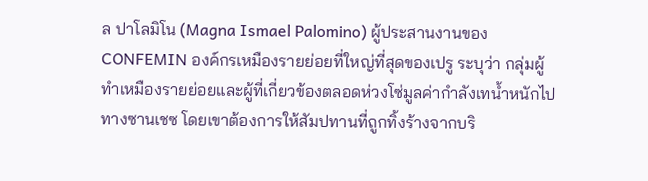ล ปาโลมิโน (Magna Ismael Palomino) ผู้ประสานงานของ CONFEMIN องค์กรเหมืองรายย่อยที่ใหญ่ที่สุดของเปรู ระบุว่า กลุ่มผู้ทำเหมืองรายย่อยและผู้ที่เกี่ยวข้องตลอดห่วงโซ่มูลค่ากำลังเทน้ำหนักไปทางซานเชซ โดยเขาต้องการให้สัมปทานที่ถูกทิ้งร้างจากบริ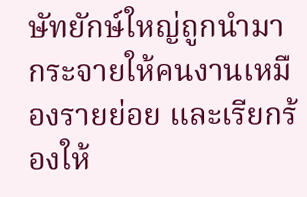ษัทยักษ์ใหญ่ถูกนำมากระจายให้คนงานเหมืองรายย่อย และเรียกร้องให้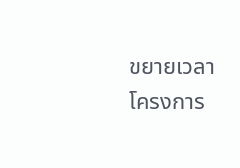ขยายเวลาโครงการ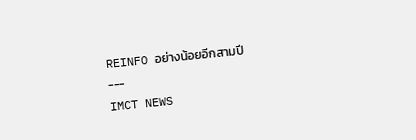REINFO อย่างน้อยอีกสามปี
---
IMCT NEWS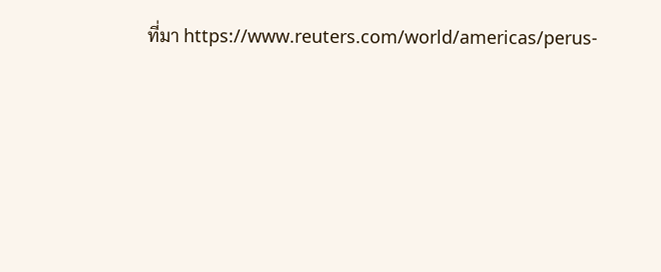ที่มา https://www.reuters.com/world/americas/perus-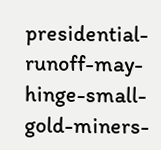presidential-runoff-may-hinge-small-gold-miners-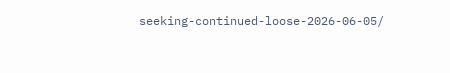seeking-continued-loose-2026-06-05/